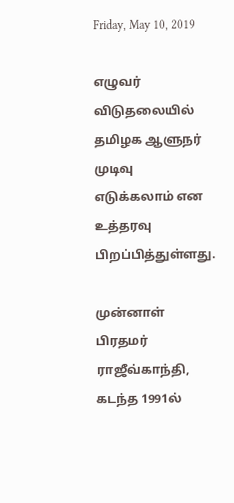Friday, May 10, 2019

எழுவர் விடுதலையில் தமிழக ஆளுநர் முடிவு எடுக்கலாம் என உத்தரவு பிறப்பித்துள்ளது.

முன்னாள் பிரதமர் ராஜீவ்காந்தி, கடந்த 1991ல்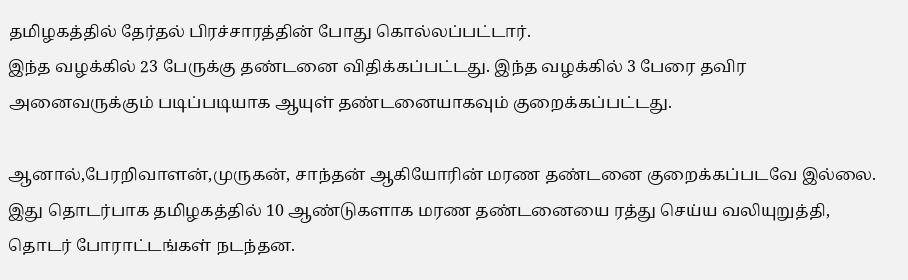தமிழகத்தில் தேர்தல் பிரச்சாரத்தின் போது கொல்லப்பட்டார்.
இந்த வழக்கில் 23 பேருக்கு தண்டனை விதிக்கப்பட்டது. இந்த வழக்கில் 3 பேரை தவிர அனைவருக்கும் படிப்படியாக ஆயுள் தண்டனையாகவும் குறைக்கப்பட்டது.

ஆனால்,பேரறிவாளன்,முருகன், சாந்தன் ஆகியோரின் மரண தண்டனை குறைக்கப்படவே இல்லை. இது தொடர்பாக தமிழகத்தில் 10 ஆண்டுகளாக மரண தண்டனையை ரத்து செய்ய வலியுறுத்தி, தொடர் போராட்டங்கள் நடந்தன.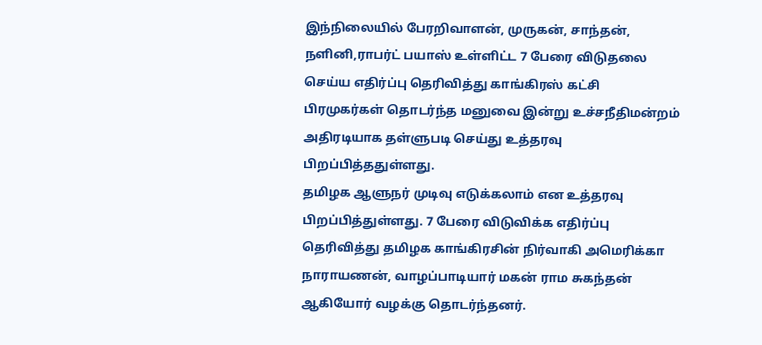இந்நிலையில் பேரறிவாளன், முருகன், சாந்தன், நளினி,ராபர்ட் பயாஸ் உள்ளிட்ட 7 பேரை விடுதலை செய்ய எதிர்ப்பு தெரிவித்து காங்கிரஸ் கட்சி பிரமுகர்கள் தொடர்ந்த மனுவை இன்று உச்சநீதிமன்றம் அதிரடியாக தள்ளுபடி செய்து உத்தரவு பிறப்பித்ததுள்ளது.
தமிழக ஆளுநர் முடிவு எடுக்கலாம் என உத்தரவு பிறப்பித்துள்ளது. 7 பேரை விடுவிக்க எதிர்ப்பு தெரிவித்து தமிழக காங்கிரசின் நிர்வாகி அமெரிக்கா நாராயணன், வாழப்பாடியார் மகன் ராம சுகந்தன் ஆகியோர் வழக்கு தொடர்ந்தனர்.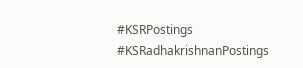#KSRPostings
#KSRadhakrishnanPostings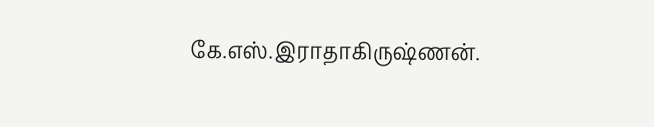கே.எஸ்.இராதாகிருஷ்ணன்.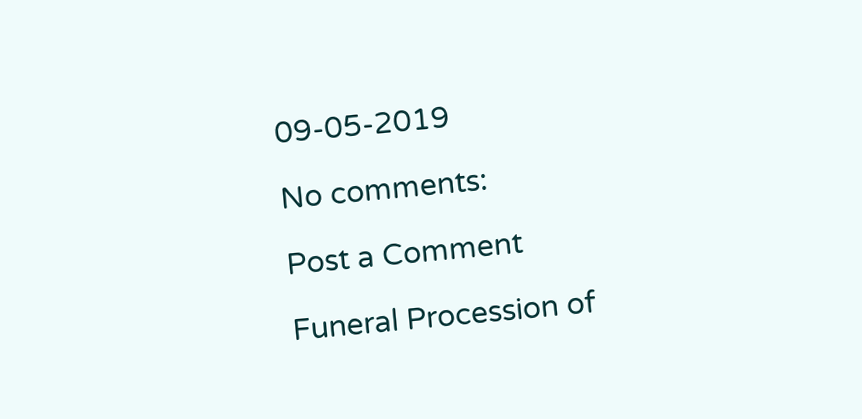09-05-2019

No comments:

Post a Comment

Funeral Procession of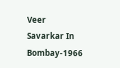Veer Savarkar In Bombay-1966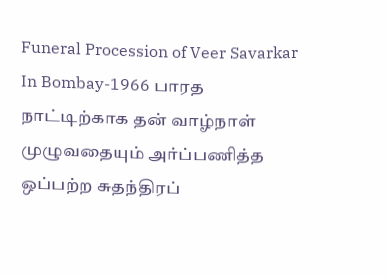Funeral Procession of Veer Savarkar In Bombay-1966 பாரத நாட்டிற்காக தன் வாழ்நாள் முழுவதையும் அர்ப்பணித்த ஒப்பற்ற சுதந்திரப்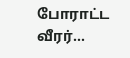போராட்ட வீரர்...